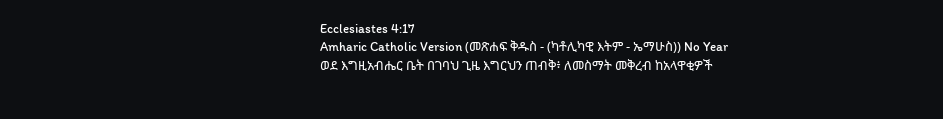Ecclesiastes 4:17
Amharic Catholic Version (መጽሐፍ ቅዱስ - (ካቶሊካዊ እትም - ኤማሁስ)) No Year
ወደ እግዚአብሔር ቤት በገባህ ጊዜ እግርህን ጠብቅ፥ ለመስማት መቅረብ ከአላዋቂዎች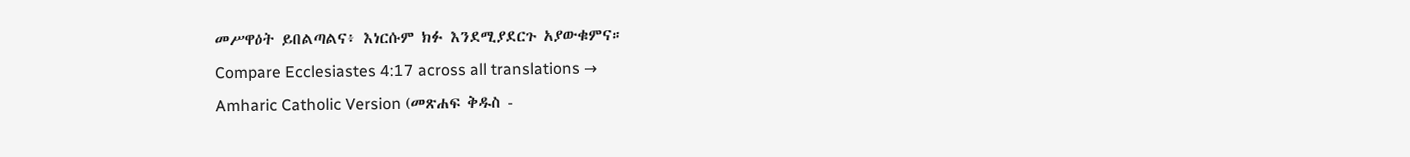መሥዋዕት ይበልጣልና፥ እነርሱም ክፉ እንደሚያደርጉ አያውቁምና።
Compare Ecclesiastes 4:17 across all translations →
Amharic Catholic Version (መጽሐፍ ቅዱስ -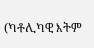(ካቶሊካዊ እትም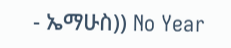- ኤማሁስ)) No Year